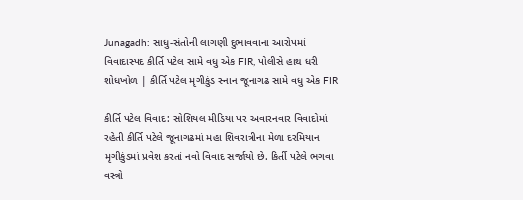Junagadh: સાધુ-સંતોની લાગણી દુભાવવાના આરોપમાં વિવાદાસ્પદ કીર્તિ પટેલ સામે વધુ એક FIR, પોલીસે હાથ ધરી શોધખોળ | કીર્તિ પટેલ મૃગીકુંડ સ્નાન જૂનાગઢ સામે વધુ એક FIR

કીર્તિ પટેલ વિવાદ: સોશિયલ મીડિયા પર અવારનવાર વિવાદોમાં રહેતી કીર્તિ પટેલે જૂનાગઢમાં મહા શિવરાત્રીના મેળા દરમિયાન મૃગીકુંડમાં પ્રવેશ કરતાં નવો વિવાદ સર્જાયો છે. કિર્તી પટેલે ભગવા વસ્ત્રો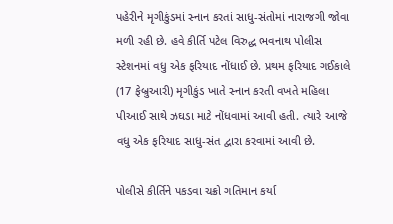પહેરીને મૃગીકુંડમાં સ્નાન કરતાં સાધુ-સંતોમાં નારાજગી જોવા મળી રહી છે. હવે કીર્તિ પટેલ વિરુદ્ધ ભવનાથ પોલીસ સ્ટેશનમાં વધુ એક ફરિયાદ નોંધાઈ છે. પ્રથમ ફરિયાદ ગઈકાલે (17 ફેબ્રુઆરી) મૃગીકુંડ ખાતે સ્નાન કરતી વખતે મહિલા પીઆઈ સાથે ઝઘડા માટે નોંધવામાં આવી હતી. ત્યારે આજે વધુ એક ફરિયાદ સાધુ-સંત દ્વારા કરવામાં આવી છે.

પોલીસે કીર્તિને પકડવા ચક્રો ગતિમાન કર્યા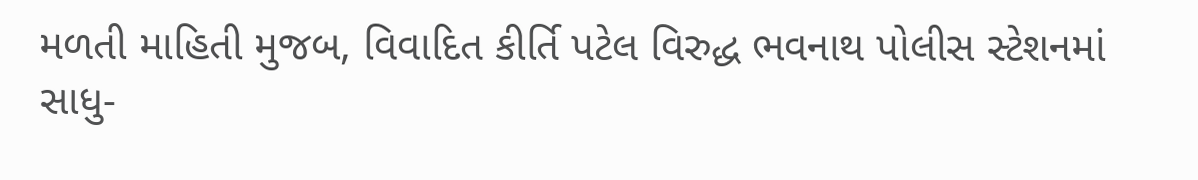મળતી માહિતી મુજબ, વિવાદિત કીર્તિ પટેલ વિરુદ્ધ ભવનાથ પોલીસ સ્ટેશનમાં સાધુ-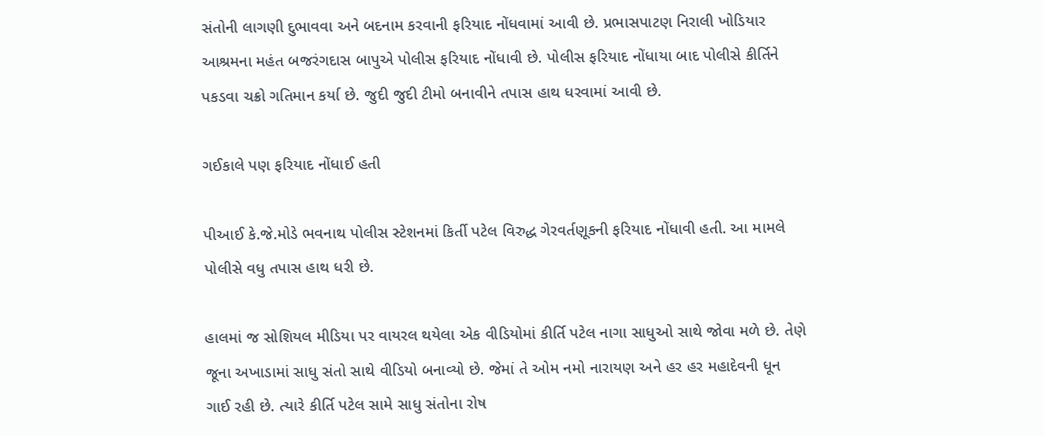સંતોની લાગણી દુભાવવા અને બદનામ કરવાની ફરિયાદ નોંધવામાં આવી છે. પ્રભાસપાટણ નિરાલી ખોડિયાર આશ્રમના મહંત બજરંગદાસ બાપુએ પોલીસ ફરિયાદ નોંધાવી છે. પોલીસ ફરિયાદ નોંધાયા બાદ પોલીસે કીર્તિને પકડવા ચક્રો ગતિમાન કર્યા છે. જુદી જુદી ટીમો બનાવીને તપાસ હાથ ધરવામાં આવી છે.

ગઈકાલે પણ ફરિયાદ નોંધાઈ હતી

પીઆઈ કે.જે.મોડે ભવનાથ પોલીસ સ્ટેશનમાં કિર્તી પટેલ વિરુદ્ધ ગેરવર્તણૂકની ફરિયાદ નોંધાવી હતી. આ મામલે પોલીસે વધુ તપાસ હાથ ધરી છે.

હાલમાં જ સોશિયલ મીડિયા પર વાયરલ થયેલા એક વીડિયોમાં કીર્તિ પટેલ નાગા સાધુઓ સાથે જોવા મળે છે. તેણે જૂના અખાડામાં સાધુ સંતો સાથે વીડિયો બનાવ્યો છે. જેમાં તે ઓમ નમો નારાયણ અને હર હર મહાદેવની ધૂન ગાઈ રહી છે. ત્યારે કીર્તિ પટેલ સામે સાધુ સંતોના રોષ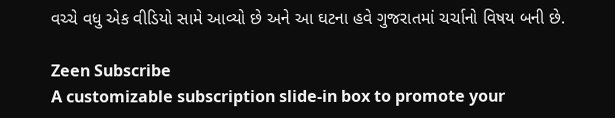વચ્ચે વધુ એક વીડિયો સામે આવ્યો છે અને આ ઘટના હવે ગુજરાતમાં ચર્ચાનો વિષય બની છે.

Zeen Subscribe
A customizable subscription slide-in box to promote your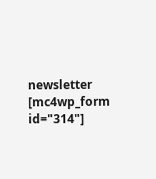newsletter
[mc4wp_form id="314"]